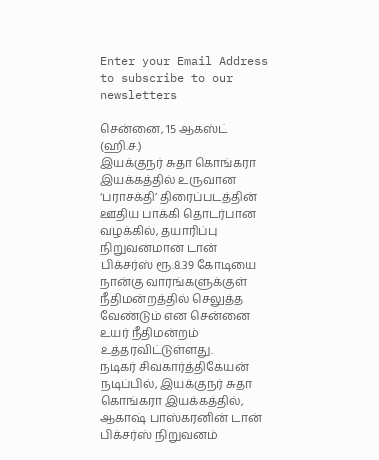Enter your Email Address to subscribe to our newsletters

சென்னை, 15 ஆகஸ்ட் (ஹி.ச.)
இயக்குநர் சுதா கொங்கரா இயக்கத்தில் உருவான ‘பராசக்தி’ திரைப்படத்தின் ஊதிய பாக்கி தொடர்பான வழக்கில், தயாரிப்பு நிறுவனமான டான் பிக்சர்ஸ் ரூ.8.39 கோடியை நான்கு வாரங்களுக்குள் நீதிமன்றத்தில் செலுத்த வேண்டும் என சென்னை உயர் நீதிமன்றம் உத்தரவிட்டுள்ளது.
நடிகர் சிவகார்த்திகேயன் நடிப்பில், இயக்குநர் சுதா கொங்கரா இயக்கத்தில், ஆகாஷ் பாஸ்கரனின் டான் பிக்சர்ஸ் நிறுவனம்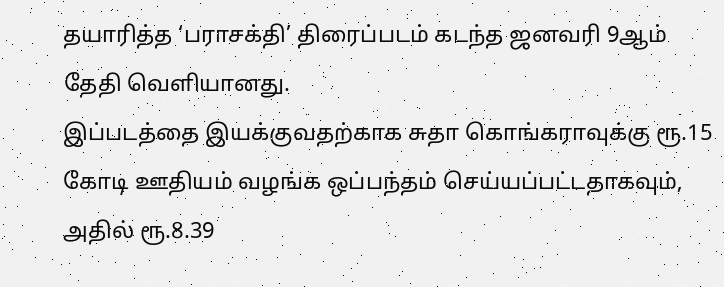தயாரித்த ‘பராசக்தி’ திரைப்படம் கடந்த ஜனவரி 9ஆம் தேதி வெளியானது.
இப்படத்தை இயக்குவதற்காக சுதா கொங்கராவுக்கு ரூ.15 கோடி ஊதியம் வழங்க ஒப்பந்தம் செய்யப்பட்டதாகவும், அதில் ரூ.8.39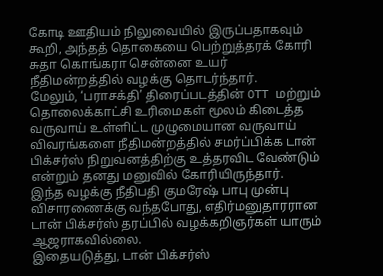கோடி ஊதியம் நிலுவையில் இருப்பதாகவும் கூறி, அந்தத் தொகையை பெற்றுத்தரக் கோரி சுதா கொங்கரா சென்னை உயர் நீதிமன்றத்தில் வழக்கு தொடர்ந்தார்.
மேலும், ‘பராசக்தி’ திரைப்படத்தின் OTT மற்றும் தொலைக்காட்சி உரிமைகள் மூலம் கிடைத்த வருவாய் உள்ளிட்ட முழுமையான வருவாய் விவரங்களை நீதிமன்றத்தில் சமர்ப்பிக்க டான் பிக்சர்ஸ் நிறுவனத்திற்கு உத்தரவிட வேண்டும் என்றும் தனது மனுவில் கோரியிருந்தார்.
இந்த வழக்கு நீதிபதி குமரேஷ் பாபு முன்பு விசாரணைக்கு வந்தபோது, எதிர்மனுதாரரான டான் பிக்சர்ஸ் தரப்பில் வழக்கறிஞர்கள் யாரும் ஆஜராகவில்லை.
இதையடுத்து, டான் பிக்சர்ஸ்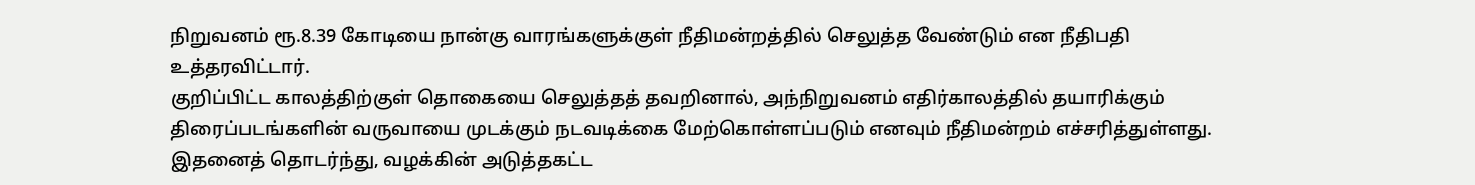நிறுவனம் ரூ.8.39 கோடியை நான்கு வாரங்களுக்குள் நீதிமன்றத்தில் செலுத்த வேண்டும் என நீதிபதி உத்தரவிட்டார்.
குறிப்பிட்ட காலத்திற்குள் தொகையை செலுத்தத் தவறினால், அந்நிறுவனம் எதிர்காலத்தில் தயாரிக்கும் திரைப்படங்களின் வருவாயை முடக்கும் நடவடிக்கை மேற்கொள்ளப்படும் எனவும் நீதிமன்றம் எச்சரித்துள்ளது.
இதனைத் தொடர்ந்து, வழக்கின் அடுத்தகட்ட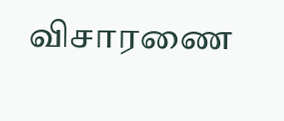விசாரணை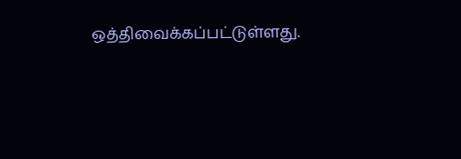ஒத்திவைக்கப்பட்டுள்ளது.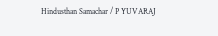Hindusthan Samachar / P YUVARAJ